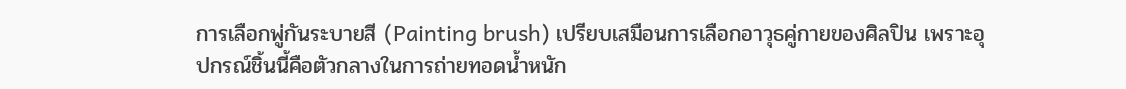การเลือกพู่กันระบายสี (Painting brush) เปรียบเสมือนการเลือกอาวุธคู่กายของศิลปิน เพราะอุปกรณ์ชิ้นนี้คือตัวกลางในการถ่ายทอดน้ำหนัก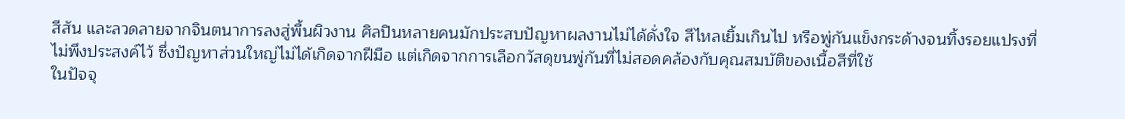สีสัน และลวดลายจากจินตนาการลงสู่พื้นผิวงาน ศิลปินหลายคนมักประสบปัญหาผลงานไม่ได้ดั่งใจ สีไหลเยิ้มเกินไป หรือพู่กันแข็งกระด้างจนทิ้งรอยแปรงที่ไม่พึงประสงค์ไว้ ซึ่งปัญหาส่วนใหญ่ไม่ได้เกิดจากฝีมือ แต่เกิดจากการเลือกวัสดุขนพู่กันที่ไม่สอดคล้องกับคุณสมบัติของเนื้อสีที่ใช้
ในปัจจุ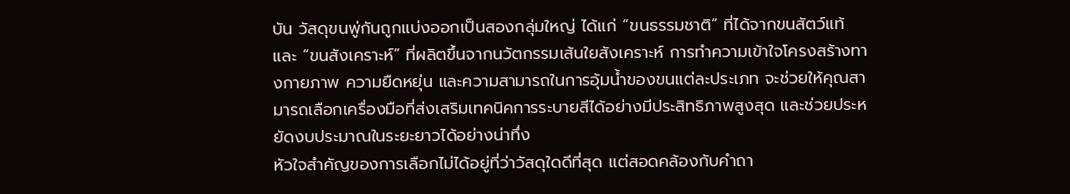บัน วัสดุขนพู่กันถูกแบ่งออกเป็นสองกลุ่มใหญ่ ได้แก่ “ขนธรรมชาติ” ที่ได้จากขนสัตว์แท้ และ “ขนสังเคราะห์” ที่ผลิตขึ้นจากนวัตกรรมเส้นใยสังเคราะห์ การทำความเข้าใจโครงสร้างทางกายภาพ ความยืดหยุ่น และความสามารถในการอุ้มน้ำของขนแต่ละประเภท จะช่วยให้คุณสามารถเลือกเครื่องมือที่ส่งเสริมเทคนิคการระบายสีได้อย่างมีประสิทธิภาพสูงสุด และช่วยประหยัดงบประมาณในระยะยาวได้อย่างน่าทึ่ง
หัวใจสำคัญของการเลือกไม่ได้อยู่ที่ว่าวัสดุใดดีที่สุด แต่สอดคล้องกับคำถา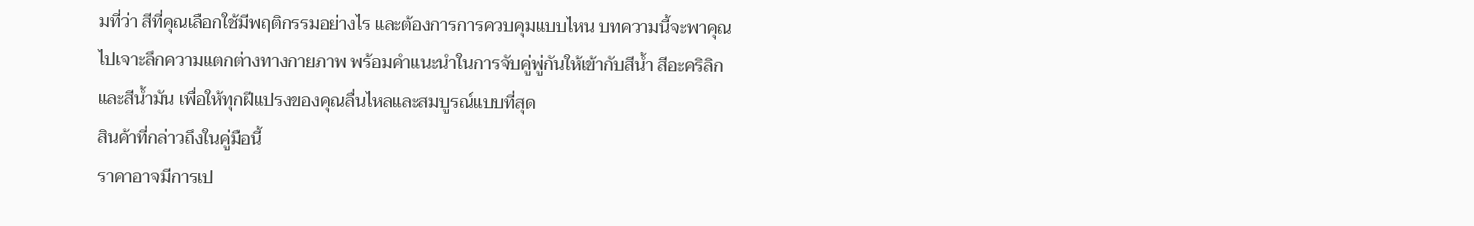มที่ว่า สีที่คุณเลือกใช้มีพฤติกรรมอย่างไร และต้องการการควบคุมแบบไหน บทความนี้จะพาคุณไปเจาะลึกความแตกต่างทางกายภาพ พร้อมคำแนะนำในการจับคู่พู่กันให้เข้ากับสีน้ำ สีอะคริลิก และสีน้ำมัน เพื่อให้ทุกฝีแปรงของคุณลื่นไหลและสมบูรณ์แบบที่สุด
สินค้าที่กล่าวถึงในคู่มือนี้
ราคาอาจมีการเป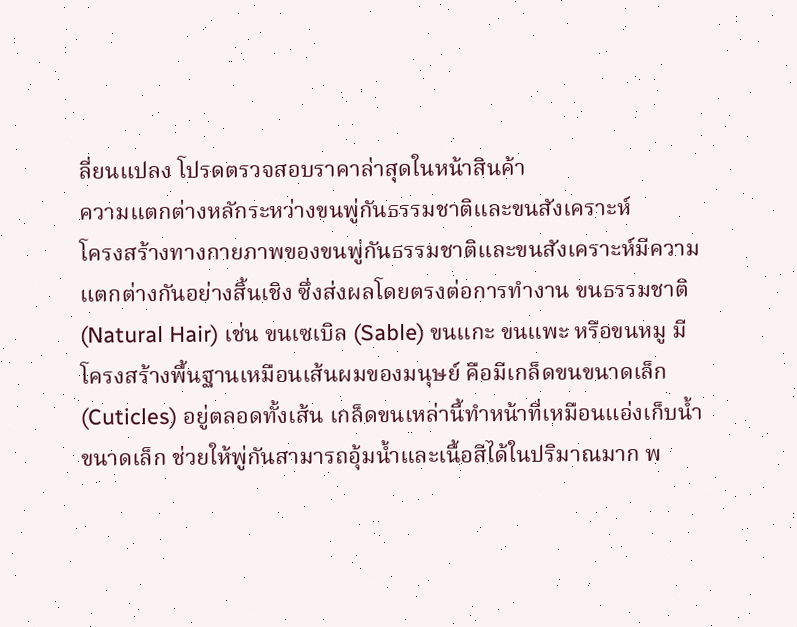ลี่ยนแปลง โปรดตรวจสอบราคาล่าสุดในหน้าสินค้า
ความแตกต่างหลักระหว่างขนพู่กันธรรมชาติและขนสังเคราะห์
โครงสร้างทางกายภาพของขนพู่กันธรรมชาติและขนสังเคราะห์มีความแตกต่างกันอย่างสิ้นเชิง ซึ่งส่งผลโดยตรงต่อการทำงาน ขนธรรมชาติ (Natural Hair) เช่น ขนเซเบิล (Sable) ขนแกะ ขนแพะ หรือขนหมู มีโครงสร้างพื้นฐานเหมือนเส้นผมของมนุษย์ คือมีเกล็ดขนขนาดเล็ก (Cuticles) อยู่ตลอดทั้งเส้น เกล็ดขนเหล่านี้ทำหน้าที่เหมือนแอ่งเก็บน้ำขนาดเล็ก ช่วยให้พู่กันสามารถอุ้มน้ำและเนื้อสีได้ในปริมาณมาก พ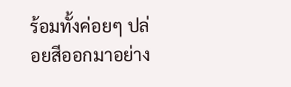ร้อมทั้งค่อยๆ ปล่อยสีออกมาอย่าง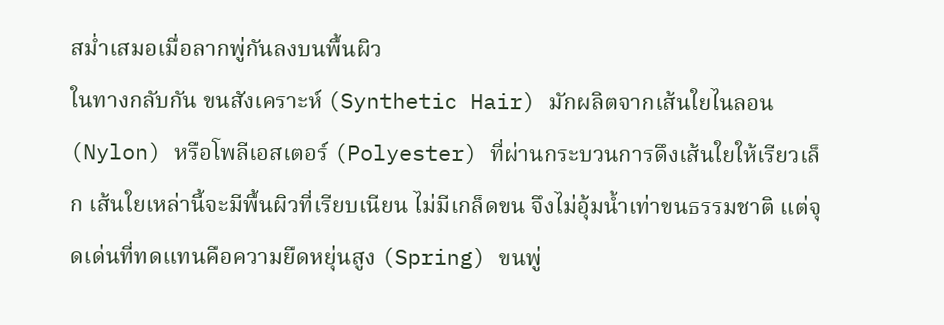สม่ำเสมอเมื่อลากพู่กันลงบนพื้นผิว
ในทางกลับกัน ขนสังเคราะห์ (Synthetic Hair) มักผลิตจากเส้นใยไนลอน (Nylon) หรือโพลีเอสเตอร์ (Polyester) ที่ผ่านกระบวนการดึงเส้นใยให้เรียวเล็ก เส้นใยเหล่านี้จะมีพื้นผิวที่เรียบเนียน ไม่มีเกล็ดขน จึงไม่อุ้มน้ำเท่าขนธรรมชาติ แต่จุดเด่นที่ทดแทนคือความยืดหยุ่นสูง (Spring) ขนพู่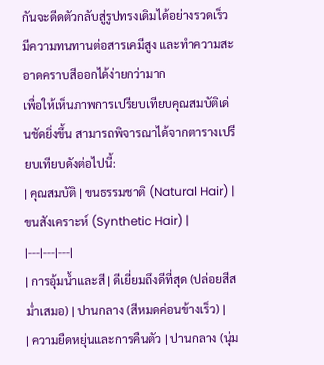กันจะดีดตัวกลับสู่รูปทรงเดิมได้อย่างรวดเร็ว มีความทนทานต่อสารเคมีสูง และทำความสะอาดคราบสีออกได้ง่ายกว่ามาก
เพื่อให้เห็นภาพการเปรียบเทียบคุณสมบัติเด่นชัดยิ่งขึ้น สามารถพิจารณาได้จากตารางเปรียบเทียบดังต่อไปนี้:
| คุณสมบัติ | ขนธรรมชาติ (Natural Hair) | ขนสังเคราะห์ (Synthetic Hair) |
|---|---|---|
| การอุ้มน้ำและสี | ดีเยี่ยมถึงดีที่สุด (ปล่อยสีสม่ำเสมอ) | ปานกลาง (สีหมดค่อนข้างเร็ว) |
| ความยืดหยุ่นและการคืนตัว | ปานกลาง (นุ่ม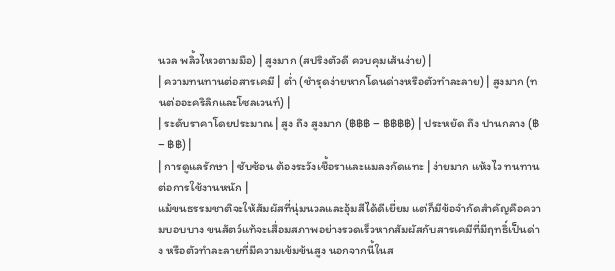นวล พลิ้วไหวตามมือ) | สูงมาก (สปริงตัวดี ควบคุมเส้นง่าย) |
| ความทนทานต่อสารเคมี | ต่ำ (ชำรุดง่ายหากโดนด่างหรือตัวทำละลาย) | สูงมาก (ทนต่ออะคริลิกและโซลเวนท์) |
| ระดับราคาโดยประมาณ | สูง ถึง สูงมาก (฿฿฿ – ฿฿฿฿) | ประหยัด ถึง ปานกลาง (฿ – ฿฿) |
| การดูแลรักษา | ซับซ้อน ต้องระวังเชื้อราและแมลงกัดแทะ | ง่ายมาก แห้งไว ทนทานต่อการใช้งานหนัก |
แม้ขนธรรมชาติจะให้สัมผัสที่นุ่มนวลและอุ้มสีได้ดีเยี่ยม แต่ก็มีข้อจำกัดสำคัญคือความบอบบาง ขนสัตว์แท้จะเสื่อมสภาพอย่างรวดเร็วหากสัมผัสกับสารเคมีที่มีฤทธิ์เป็นด่าง หรือตัวทำละลายที่มีความเข้มข้นสูง นอกจากนี้ในส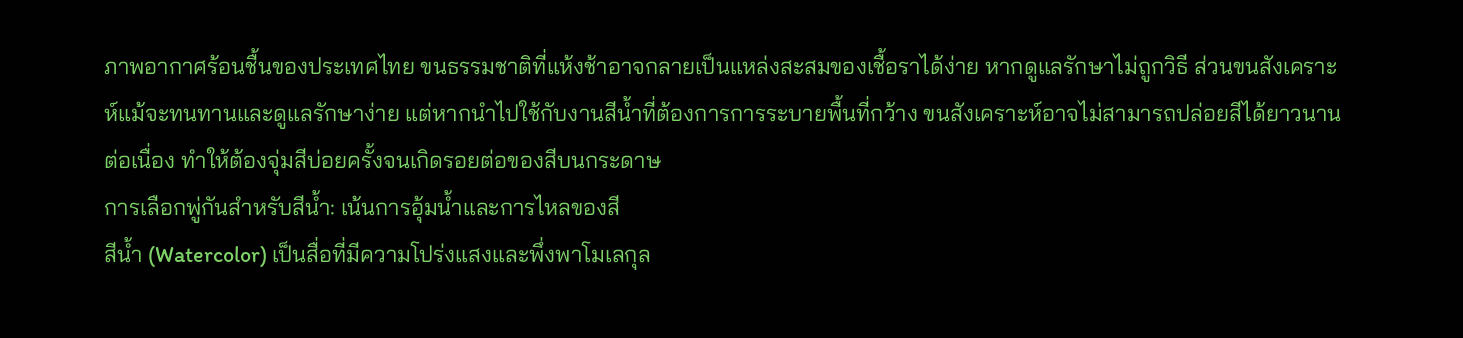ภาพอากาศร้อนชื้นของประเทศไทย ขนธรรมชาติที่แห้งช้าอาจกลายเป็นแหล่งสะสมของเชื้อราได้ง่าย หากดูแลรักษาไม่ถูกวิธี ส่วนขนสังเคราะห์แม้จะทนทานและดูแลรักษาง่าย แต่หากนำไปใช้กับงานสีน้ำที่ต้องการการระบายพื้นที่กว้าง ขนสังเคราะห์อาจไม่สามารถปล่อยสีได้ยาวนานต่อเนื่อง ทำให้ต้องจุ่มสีบ่อยครั้งจนเกิดรอยต่อของสีบนกระดาษ
การเลือกพู่กันสำหรับสีน้ำ: เน้นการอุ้มน้ำและการไหลของสี
สีน้ำ (Watercolor) เป็นสื่อที่มีความโปร่งแสงและพึ่งพาโมเลกุล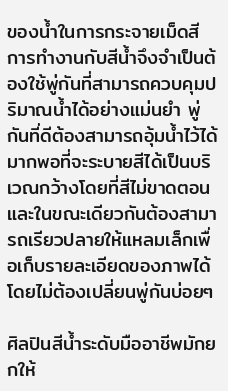ของน้ำในการกระจายเม็ดสี การทำงานกับสีน้ำจึงจำเป็นต้องใช้พู่กันที่สามารถควบคุมปริมาณน้ำได้อย่างแม่นยำ พู่กันที่ดีต้องสามารถอุ้มน้ำไว้ได้มากพอที่จะระบายสีได้เป็นบริเวณกว้างโดยที่สีไม่ขาดตอน และในขณะเดียวกันต้องสามารถเรียวปลายให้แหลมเล็กเพื่อเก็บรายละเอียดของภาพได้โดยไม่ต้องเปลี่ยนพู่กันบ่อยๆ

ศิลปินสีน้ำระดับมืออาชีพมักยกให้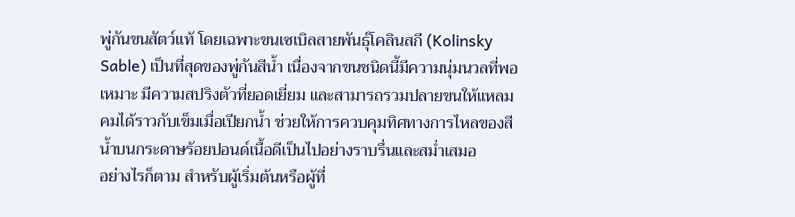พู่กันขนสัตว์แท้ โดยเฉพาะขนเซเบิลสายพันธุ์โคลินสกี (Kolinsky Sable) เป็นที่สุดของพู่กันสีน้ำ เนื่องจากขนชนิดนี้มีความนุ่มนวลที่พอเหมาะ มีความสปริงตัวที่ยอดเยี่ยม และสามารถรวมปลายขนให้แหลมคมได้ราวกับเข็มเมื่อเปียกน้ำ ช่วยให้การควบคุมทิศทางการไหลของสีน้ำบนกระดาษร้อยปอนด์เนื้อดีเป็นไปอย่างราบรื่นและสม่ำเสมอ
อย่างไรก็ตาม สำหรับผู้เริ่มต้นหรือผู้ที่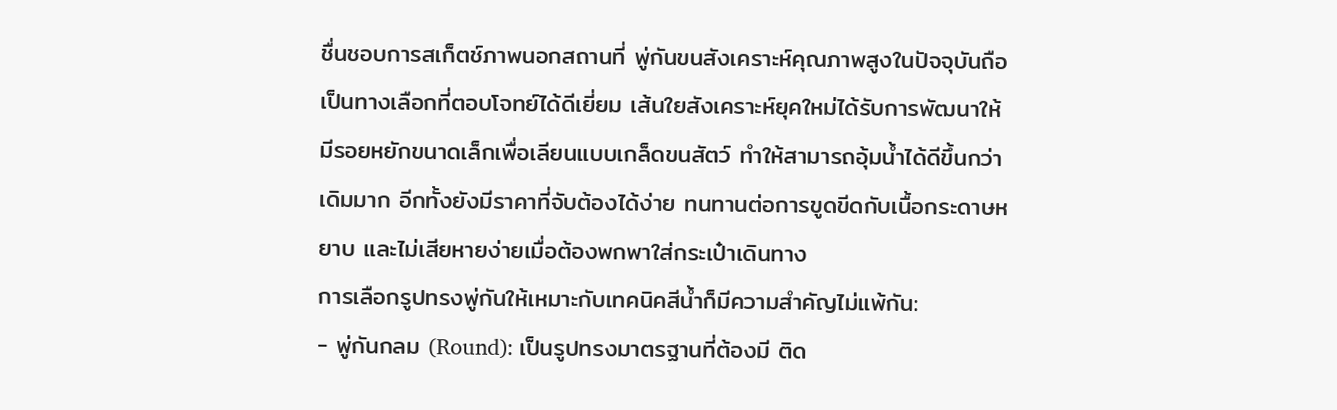ชื่นชอบการสเก็ตช์ภาพนอกสถานที่ พู่กันขนสังเคราะห์คุณภาพสูงในปัจจุบันถือเป็นทางเลือกที่ตอบโจทย์ได้ดีเยี่ยม เส้นใยสังเคราะห์ยุคใหม่ได้รับการพัฒนาให้มีรอยหยักขนาดเล็กเพื่อเลียนแบบเกล็ดขนสัตว์ ทำให้สามารถอุ้มน้ำได้ดีขึ้นกว่าเดิมมาก อีกทั้งยังมีราคาที่จับต้องได้ง่าย ทนทานต่อการขูดขีดกับเนื้อกระดาษหยาบ และไม่เสียหายง่ายเมื่อต้องพกพาใส่กระเป๋าเดินทาง
การเลือกรูปทรงพู่กันให้เหมาะกับเทคนิคสีน้ำก็มีความสำคัญไม่แพ้กัน:
- พู่กันกลม (Round): เป็นรูปทรงมาตรฐานที่ต้องมี ติด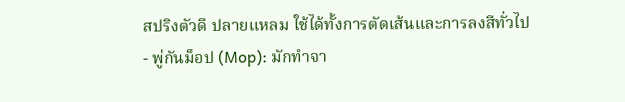สปริงตัวดี ปลายแหลม ใช้ได้ทั้งการตัดเส้นและการลงสีทั่วไป
- พู่กันม็อป (Mop): มักทำจา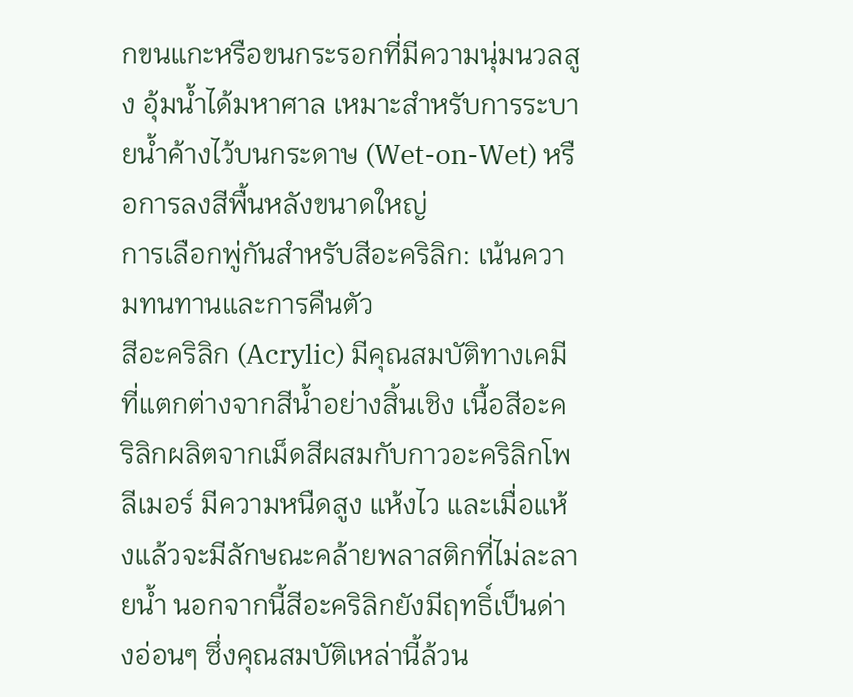กขนแกะหรือขนกระรอกที่มีความนุ่มนวลสูง อุ้มน้ำได้มหาศาล เหมาะสำหรับการระบายน้ำค้างไว้บนกระดาษ (Wet-on-Wet) หรือการลงสีพื้นหลังขนาดใหญ่
การเลือกพู่กันสำหรับสีอะคริลิก: เน้นความทนทานและการคืนตัว
สีอะคริลิก (Acrylic) มีคุณสมบัติทางเคมีที่แตกต่างจากสีน้ำอย่างสิ้นเชิง เนื้อสีอะคริลิกผลิตจากเม็ดสีผสมกับกาวอะคริลิกโพลีเมอร์ มีความหนืดสูง แห้งไว และเมื่อแห้งแล้วจะมีลักษณะคล้ายพลาสติกที่ไม่ละลายน้ำ นอกจากนี้สีอะคริลิกยังมีฤทธิ์เป็นด่างอ่อนๆ ซึ่งคุณสมบัติเหล่านี้ล้วน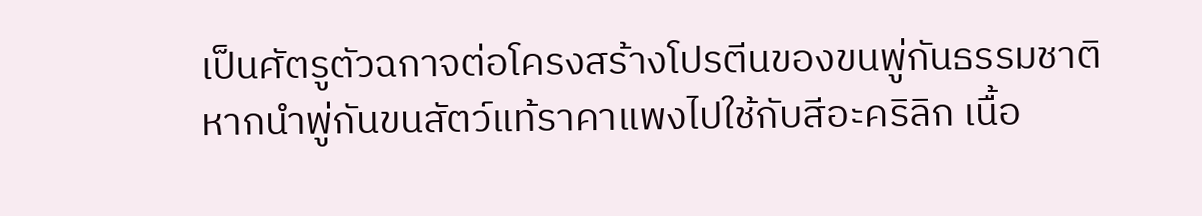เป็นศัตรูตัวฉกาจต่อโครงสร้างโปรตีนของขนพู่กันธรรมชาติ
หากนำพู่กันขนสัตว์แท้ราคาแพงไปใช้กับสีอะคริลิก เนื้อ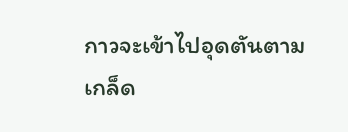กาวจะเข้าไปอุดตันตามเกล็ด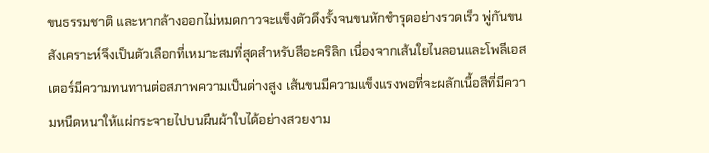ขนธรรมชาติ และหากล้างออกไม่หมดกาวจะแข็งตัวดึงรั้งจนขนหักชำรุดอย่างรวดเร็ว พู่กันขนสังเคราะห์จึงเป็นตัวเลือกที่เหมาะสมที่สุดสำหรับสีอะคริลิก เนื่องจากเส้นใยไนลอนและโพลีเอสเตอร์มีความทนทานต่อสภาพความเป็นด่างสูง เส้นขนมีความแข็งแรงพอที่จะผลักเนื้อสีที่มีความหนืดหนาให้แผ่กระจายไปบนผืนผ้าใบได้อย่างสวยงาม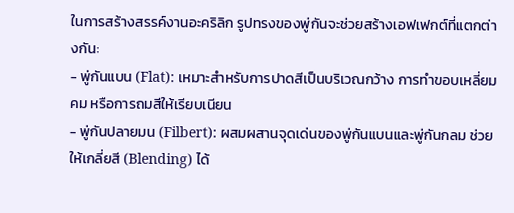ในการสร้างสรรค์งานอะคริลิก รูปทรงของพู่กันจะช่วยสร้างเอฟเฟกต์ที่แตกต่างกัน:
- พู่กันแบน (Flat): เหมาะสำหรับการปาดสีเป็นบริเวณกว้าง การทำขอบเหลี่ยมคม หรือการถมสีให้เรียบเนียน
- พู่กันปลายมน (Filbert): ผสมผสานจุดเด่นของพู่กันแบนและพู่กันกลม ช่วยให้เกลี่ยสี (Blending) ได้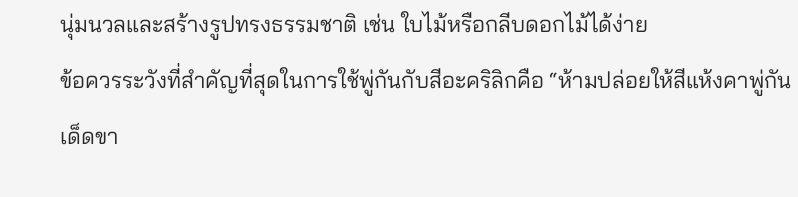นุ่มนวลและสร้างรูปทรงธรรมชาติ เช่น ใบไม้หรือกลีบดอกไม้ได้ง่าย
ข้อควรระวังที่สำคัญที่สุดในการใช้พู่กันกับสีอะคริลิกคือ “ห้ามปล่อยให้สีแห้งคาพู่กันเด็ดขา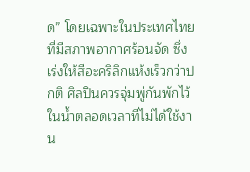ด” โดยเฉพาะในประเทศไทยที่มีสภาพอากาศร้อนจัด ซึ่งเร่งให้สีอะคริลิกแห้งเร็วกว่าปกติ ศิลปินควรจุ่มพู่กันพักไว้ในน้ำตลอดเวลาที่ไม่ได้ใช้งาน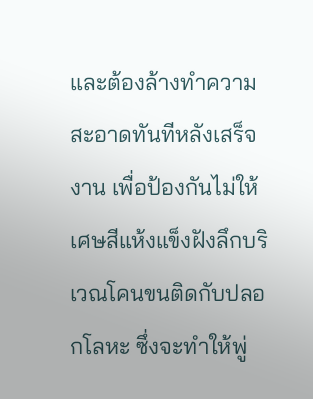และต้องล้างทำความสะอาดทันทีหลังเสร็จงาน เพื่อป้องกันไม่ให้เศษสีแห้งแข็งฝังลึกบริเวณโคนขนติดกับปลอกโลหะ ซึ่งจะทำให้พู่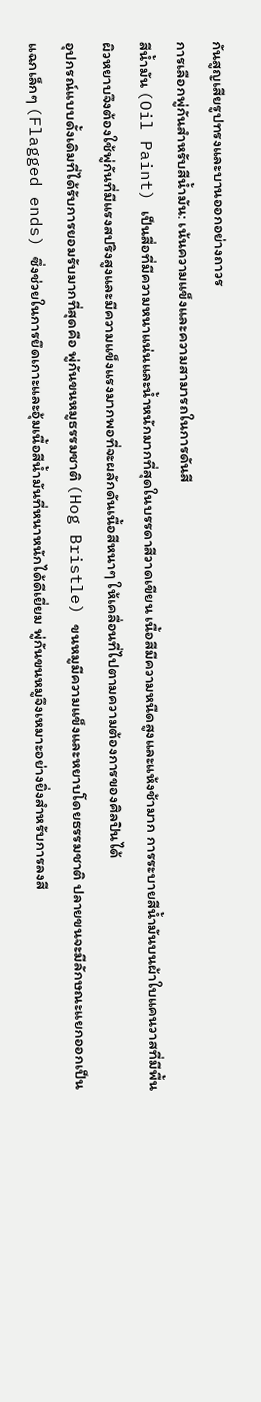กันสูญเสียรูปทรงและบานออกอย่างถาวร
การเลือกพู่กันสำหรับสีน้ำมัน: เน้นความแข็งและความสามารถในการดันสี
สีน้ำมัน (Oil Paint) เป็นสื่อที่มีความหนาแน่นและน้ำหนักมากที่สุดในบรรดาสีวาดเขียน เนื้อสีมีความหนืดสูงและแห้งช้ามาก การระบายสีน้ำมันบนผ้าใบแคนวาสที่มีพื้นผิวหยาบจึงต้องใช้พู่กันที่มีแรงสปริงสูงและมีความแข็งแรงมากพอที่จะผลักดันเนื้อสีหนาๆ ให้เคลื่อนที่ไปตามความต้องการของศิลปินได้
อุปกรณ์แบบดั้งเดิมที่ได้รับการยอมรับมากที่สุดคือ พู่กันขนหมูธรรมชาติ (Hog Bristle) ขนหมูมีความแข็งและหยาบโดยธรรมชาติ ปลายขนจะมีลักษณะแยกออกเป็นแฉกเล็กๆ (Flagged ends) ซึ่งช่วยในการยึดเกาะและอุ้มเนื้อสีน้ำมันที่หนาหนักได้ดีเยี่ยม พู่กันขนหมูจึงเหมาะอย่างยิ่งสำหรับการลงสี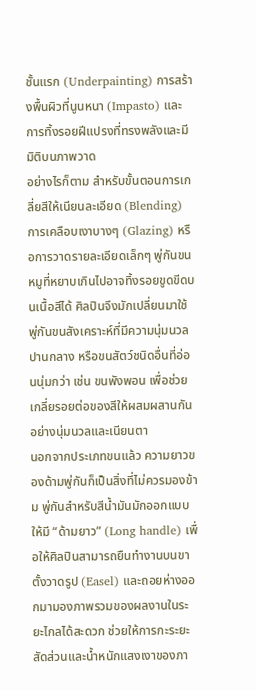ชั้นแรก (Underpainting) การสร้างพื้นผิวที่นูนหนา (Impasto) และการทิ้งรอยฝีแปรงที่ทรงพลังและมีมิติบนภาพวาด
อย่างไรก็ตาม สำหรับขั้นตอนการเกลี่ยสีให้เนียนละเอียด (Blending) การเคลือบเงาบางๆ (Glazing) หรือการวาดรายละเอียดเล็กๆ พู่กันขนหมูที่หยาบเกินไปอาจทิ้งรอยขูดขีดบนเนื้อสีได้ ศิลปินจึงมักเปลี่ยนมาใช้พู่กันขนสังเคราะห์ที่มีความนุ่มนวลปานกลาง หรือขนสัตว์ชนิดอื่นที่อ่อนนุ่มกว่า เช่น ขนพังพอน เพื่อช่วยเกลี่ยรอยต่อของสีให้ผสมผสานกันอย่างนุ่มนวลและเนียนตา
นอกจากประเภทขนแล้ว ความยาวของด้ามพู่กันก็เป็นสิ่งที่ไม่ควรมองข้าม พู่กันสำหรับสีน้ำมันมักออกแบบให้มี “ด้ามยาว” (Long handle) เพื่อให้ศิลปินสามารถยืนทำงานบนขาตั้งวาดรูป (Easel) และถอยห่างออกมามองภาพรวมของผลงานในระยะไกลได้สะดวก ช่วยให้การกะระยะสัดส่วนและน้ำหนักแสงเงาของภา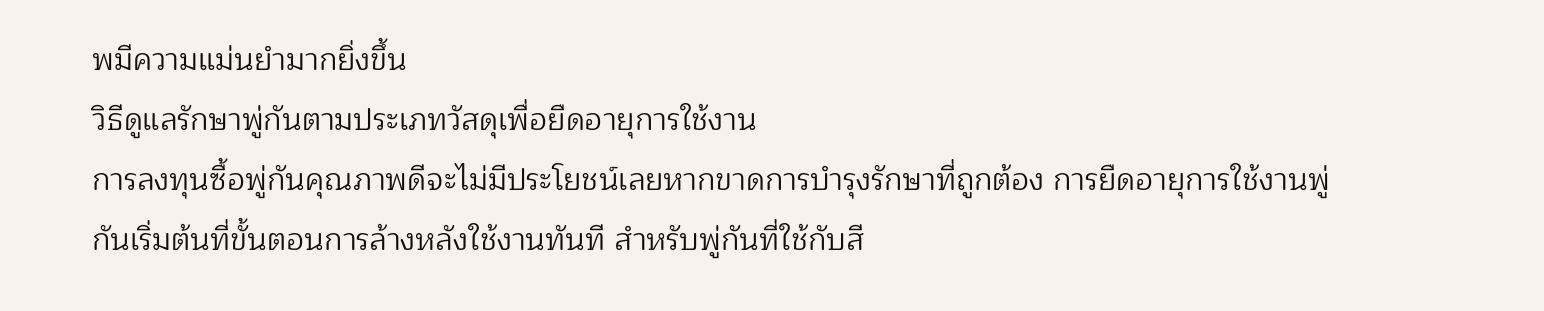พมีความแม่นยำมากยิ่งขึ้น
วิธีดูแลรักษาพู่กันตามประเภทวัสดุเพื่อยืดอายุการใช้งาน
การลงทุนซื้อพู่กันคุณภาพดีจะไม่มีประโยชน์เลยหากขาดการบำรุงรักษาที่ถูกต้อง การยืดอายุการใช้งานพู่กันเริ่มต้นที่ขั้นตอนการล้างหลังใช้งานทันที สำหรับพู่กันที่ใช้กับสี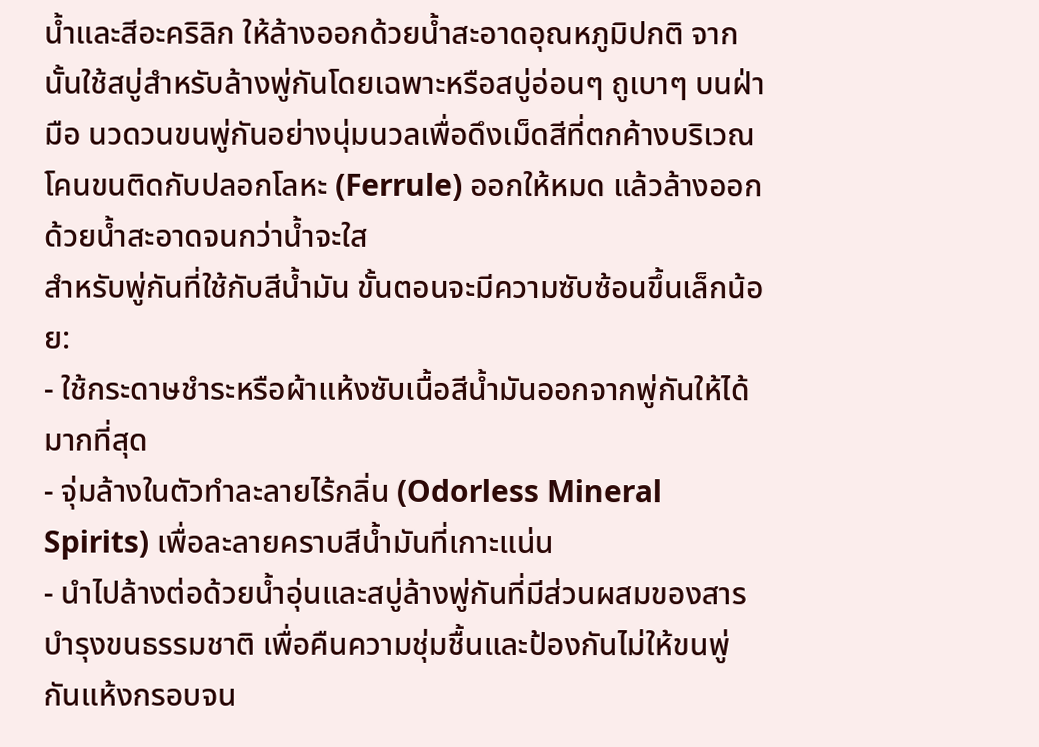น้ำและสีอะคริลิก ให้ล้างออกด้วยน้ำสะอาดอุณหภูมิปกติ จากนั้นใช้สบู่สำหรับล้างพู่กันโดยเฉพาะหรือสบู่อ่อนๆ ถูเบาๆ บนฝ่ามือ นวดวนขนพู่กันอย่างนุ่มนวลเพื่อดึงเม็ดสีที่ตกค้างบริเวณโคนขนติดกับปลอกโลหะ (Ferrule) ออกให้หมด แล้วล้างออกด้วยน้ำสะอาดจนกว่าน้ำจะใส
สำหรับพู่กันที่ใช้กับสีน้ำมัน ขั้นตอนจะมีความซับซ้อนขึ้นเล็กน้อย:
- ใช้กระดาษชำระหรือผ้าแห้งซับเนื้อสีน้ำมันออกจากพู่กันให้ได้มากที่สุด
- จุ่มล้างในตัวทำละลายไร้กลิ่น (Odorless Mineral Spirits) เพื่อละลายคราบสีน้ำมันที่เกาะแน่น
- นำไปล้างต่อด้วยน้ำอุ่นและสบู่ล้างพู่กันที่มีส่วนผสมของสารบำรุงขนธรรมชาติ เพื่อคืนความชุ่มชื้นและป้องกันไม่ให้ขนพู่กันแห้งกรอบจน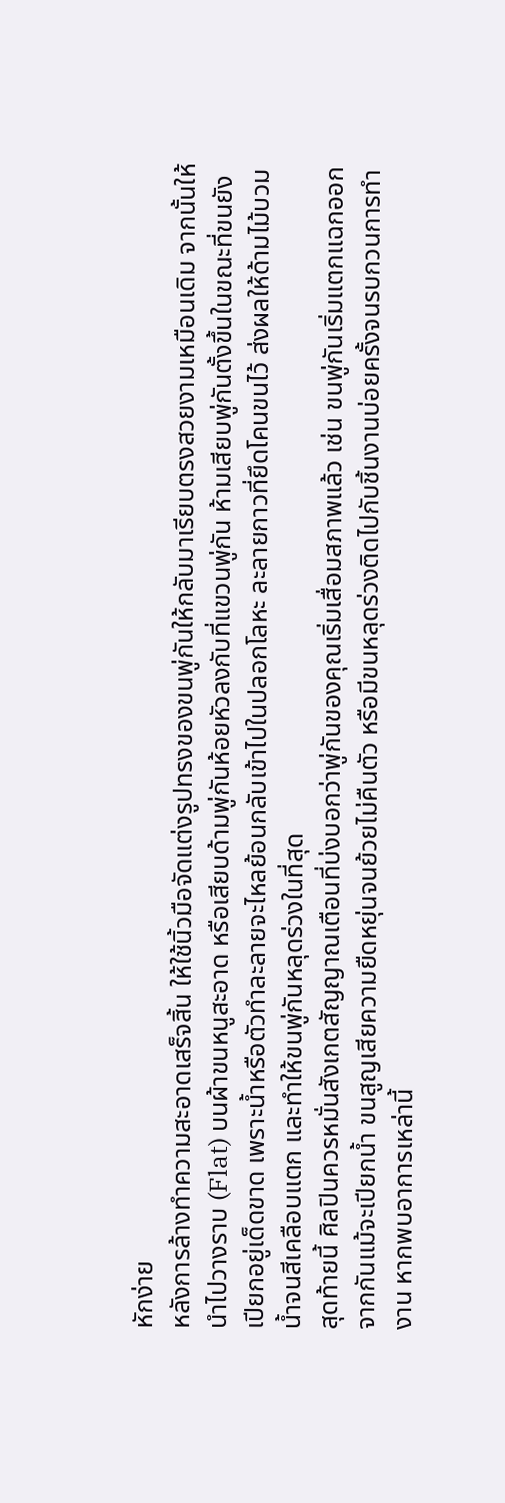หักง่าย
หลังการล้างทำความสะอาดเสร็จสิ้น ให้ใช้นิ้วมือจัดแต่งรูปทรงของขนพู่กันให้กลับมาเรียบตรงสวยงามเหมือนเดิม จากนั้นให้นำไปวางราบ (Flat) บนผ้าขนหนูสะอาด หรือเสียบด้ามพู่กันห้อยหัวลงกับที่แขวนพู่กัน ห้ามเสียบพู่กันตั้งขึ้นในขณะที่ขนยังเปียกอยู่เด็ดขาด เพราะน้ำหรือตัวทำละลายจะไหลย้อนกลับเข้าไปในปลอกโลหะ ละลายกาวที่ยึดโคนขนไว้ ส่งผลให้ด้ามไม้บวมน้ำจนสีเคลือบแตก และทำให้ขนพู่กันหลุดร่วงในที่สุด
สุดท้ายนี้ ศิลปินควรหมั่นสังเกตสัญญาณเตือนที่บ่งบอกว่าพู่กันของคุณเริ่มเสื่อมสภาพแล้ว เช่น ขนพู่กันเริ่มแตกแฉกออกจากกันแม้จะเปียกน้ำ ขนสูญเสียความยืดหยุ่นจนย้วยไม่คืนตัว หรือมีขนหลุดร่วงติดไปกับชิ้นงานบ่อยครั้งจนรบกวนการทำงาน หากพบอาการเหล่านี้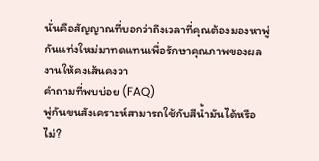นั่นคือสัญญาณที่บอกว่าถึงเวลาที่คุณต้องมองหาพู่กันแท่งใหม่มาทดแทนเพื่อรักษาคุณภาพของผลงานให้คงเส้นคงวา
คำถามที่พบบ่อย (FAQ)
พู่กันขนสังเคราะห์สามารถใช้กับสีน้ำมันได้หรือไม่?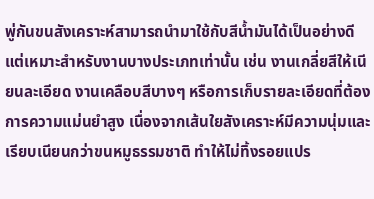พู่กันขนสังเคราะห์สามารถนำมาใช้กับสีน้ำมันได้เป็นอย่างดี แต่เหมาะสำหรับงานบางประเภทเท่านั้น เช่น งานเกลี่ยสีให้เนียนละเอียด งานเคลือบสีบางๆ หรือการเก็บรายละเอียดที่ต้องการความแม่นยำสูง เนื่องจากเส้นใยสังเคราะห์มีความนุ่มและเรียบเนียนกว่าขนหมูธรรมชาติ ทำให้ไม่ทิ้งรอยแปร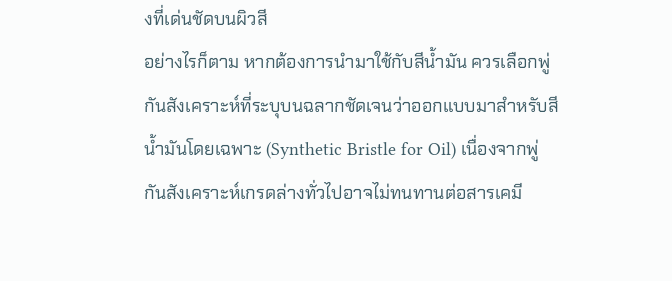งที่เด่นชัดบนผิวสี
อย่างไรก็ตาม หากต้องการนำมาใช้กับสีน้ำมัน ควรเลือกพู่กันสังเคราะห์ที่ระบุบนฉลากชัดเจนว่าออกแบบมาสำหรับสีน้ำมันโดยเฉพาะ (Synthetic Bristle for Oil) เนื่องจากพู่กันสังเคราะห์เกรดล่างทั่วไปอาจไม่ทนทานต่อสารเคมี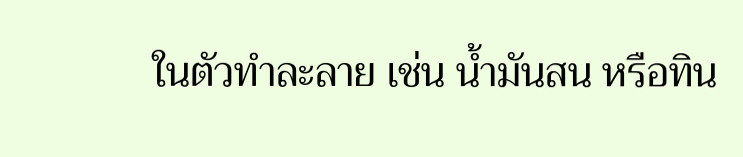ในตัวทำละลาย เช่น น้ำมันสน หรือทิน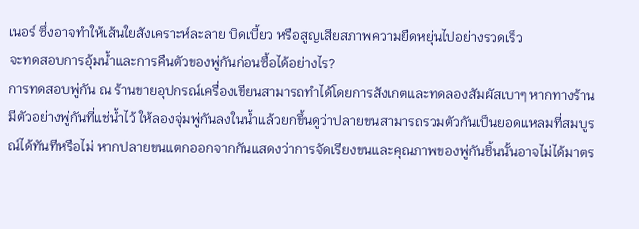เนอร์ ซึ่งอาจทำให้เส้นใยสังเคราะห์ละลาย บิดเบี้ยว หรือสูญเสียสภาพความยืดหยุ่นไปอย่างรวดเร็ว
จะทดสอบการอุ้มน้ำและการคืนตัวของพู่กันก่อนซื้อได้อย่างไร?
การทดสอบพู่กัน ณ ร้านขายอุปกรณ์เครื่องเขียนสามารถทำได้โดยการสังเกตและทดลองสัมผัสเบาๆ หากทางร้านมีตัวอย่างพู่กันที่แช่น้ำไว้ ให้ลองจุ่มพู่กันลงในน้ำแล้วยกขึ้นดูว่าปลายขนสามารถรวมตัวกันเป็นยอดแหลมที่สมบูรณ์ได้ทันทีหรือไม่ หากปลายขนแตกออกจากกันแสดงว่าการจัดเรียงขนและคุณภาพของพู่กันชิ้นนั้นอาจไม่ได้มาตร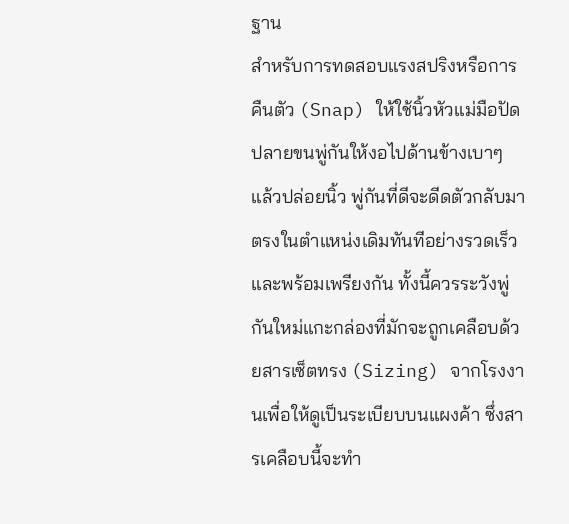ฐาน
สำหรับการทดสอบแรงสปริงหรือการคืนตัว (Snap) ให้ใช้นิ้วหัวแม่มือปัดปลายขนพู่กันให้งอไปด้านข้างเบาๆ แล้วปล่อยนิ้ว พู่กันที่ดีจะดีดตัวกลับมาตรงในตำแหน่งเดิมทันทีอย่างรวดเร็วและพร้อมเพรียงกัน ทั้งนี้ควรระวังพู่กันใหม่แกะกล่องที่มักจะถูกเคลือบด้วยสารเซ็ตทรง (Sizing) จากโรงงานเพื่อให้ดูเป็นระเบียบบนแผงค้า ซึ่งสารเคลือบนี้จะทำ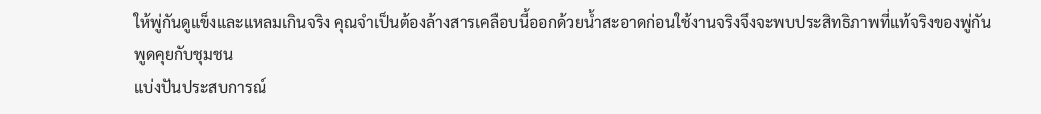ให้พู่กันดูแข็งและแหลมเกินจริง คุณจำเป็นต้องล้างสารเคลือบนี้ออกด้วยน้ำสะอาดก่อนใช้งานจริงจึงจะพบประสิทธิภาพที่แท้จริงของพู่กัน
พูดคุยกับชุมชน
แบ่งปันประสบการณ์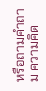หรือถามคำถาม ความคิด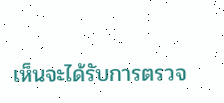เห็นจะได้รับการตรวจ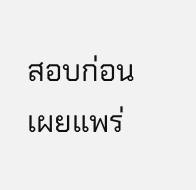สอบก่อนเผยแพร่